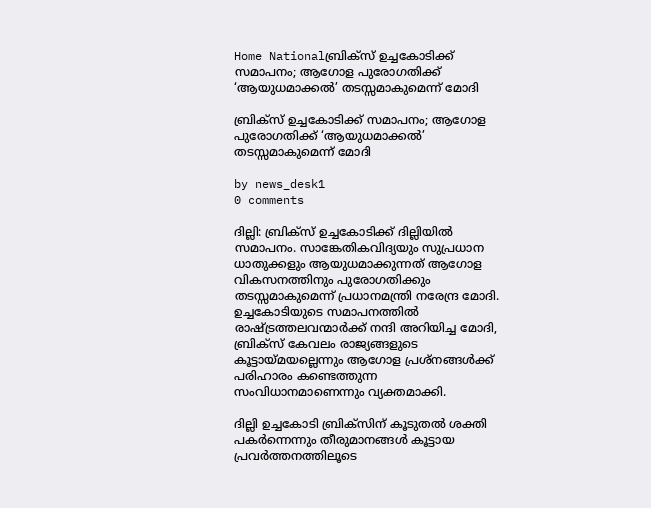Home Nationalബ്രിക്സ് ഉച്ചകോടിക്ക് സമാപനം; ആഗോള പുരോഗതിക്ക് ‘ആയുധമാക്കൽ’ തടസ്സമാകുമെന്ന് മോദി

ബ്രിക്സ് ഉച്ചകോടിക്ക് സമാപനം; ആഗോള പുരോഗതിക്ക് ‘ആയുധമാക്കൽ’ തടസ്സമാകുമെന്ന് മോദി

by news_desk1
0 comments

ദില്ലി: ബ്രിക്സ് ഉച്ചകോടിക്ക് ദില്ലിയിൽ സമാപനം. സാങ്കേതികവിദ്യയും സുപ്രധാന ധാതുക്കളും ആയുധമാക്കുന്നത് ആഗോള വികസനത്തിനും പുരോഗതിക്കും തടസ്സമാകുമെന്ന് പ്രധാനമന്ത്രി നരേന്ദ്ര മോദി. ഉച്ചകോടിയുടെ സമാപനത്തിൽ രാഷ്ട്രത്തലവന്മാർക്ക് നന്ദി അറിയിച്ച മോദി, ബ്രിക്സ് കേവലം രാജ്യങ്ങളുടെ കൂട്ടായ്മയല്ലെന്നും ആഗോള പ്രശ്നങ്ങൾക്ക് പരിഹാരം കണ്ടെത്തുന്ന സംവിധാനമാണെന്നും വ്യക്തമാക്കി.

ദില്ലി ഉച്ചകോടി ബ്രിക്സിന് കൂടുതൽ ശക്തി പകർന്നെന്നും തീരുമാനങ്ങൾ കൂട്ടായ പ്രവർത്തനത്തിലൂടെ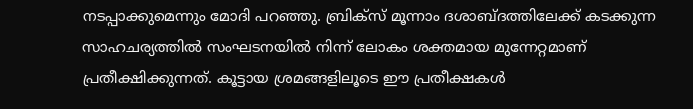നടപ്പാക്കുമെന്നും മോദി പറഞ്ഞു. ബ്രിക്സ് മൂന്നാം ദശാബ്ദത്തിലേക്ക് കടക്കുന്ന സാഹചര്യത്തിൽ സംഘടനയിൽ നിന്ന് ലോകം ശക്തമായ മുന്നേറ്റമാണ് പ്രതീക്ഷിക്കുന്നത്. കൂട്ടായ ശ്രമങ്ങളിലൂടെ ഈ പ്രതീക്ഷകൾ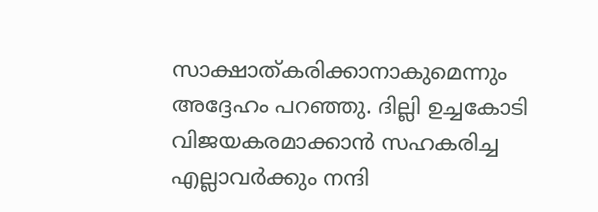സാക്ഷാത്കരിക്കാനാകുമെന്നും അദ്ദേഹം പറഞ്ഞു. ദില്ലി ഉച്ചകോടി വിജയകരമാക്കാൻ സഹകരിച്ച എല്ലാവർക്കും നന്ദി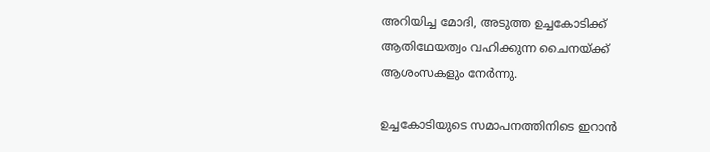അറിയിച്ച മോദി, അടുത്ത ഉച്ചകോടിക്ക് ആതിഥേയത്വം വഹിക്കുന്ന ചൈനയ്ക്ക് ആശംസകളും നേർന്നു.

ഉച്ചകോടിയുടെ സമാപനത്തിനിടെ ഇറാൻ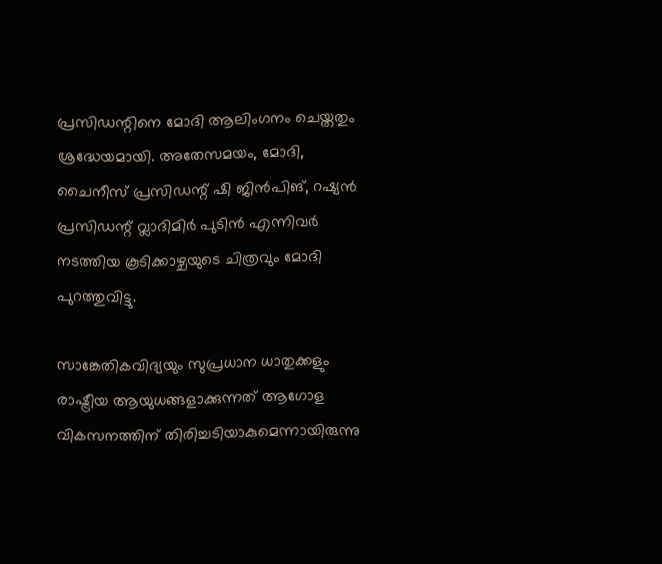പ്രസിഡന്റിനെ മോദി ആലിംഗനം ചെയ്തതും ശ്രദ്ധേയമായി. അതേസമയം, മോദി, ചൈനീസ് പ്രസിഡന്റ് ഷി ജിൻപിങ്, റഷ്യൻ പ്രസിഡന്റ് വ്ലാദിമിർ പുടിൻ എന്നിവർ നടത്തിയ കൂടിക്കാഴ്ചയുടെ ചിത്രവും മോദി പുറത്തുവിട്ടു.

സാങ്കേതികവിദ്യയും സുപ്രധാന ധാതുക്കളും രാഷ്ട്രീയ ആയുധങ്ങളാക്കുന്നത് ആഗോള വികസനത്തിന് തിരിച്ചടിയാകുമെന്നായിരുന്നു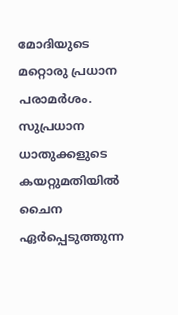മോദിയുടെ മറ്റൊരു പ്രധാന പരാമർശം. സുപ്രധാന ധാതുക്കളുടെ കയറ്റുമതിയിൽ ചൈന ഏർപ്പെടുത്തുന്ന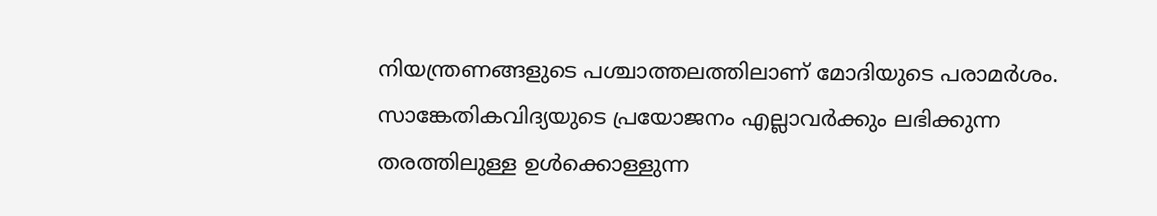നിയന്ത്രണങ്ങളുടെ പശ്ചാത്തലത്തിലാണ് മോദിയുടെ പരാമർശം. സാങ്കേതികവിദ്യയുടെ പ്രയോജനം എല്ലാവർക്കും ലഭിക്കുന്ന തരത്തിലുള്ള ഉൾക്കൊള്ളുന്ന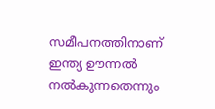സമീപനത്തിനാണ് ഇന്ത്യ ഊന്നൽ നൽകുന്നതെന്നും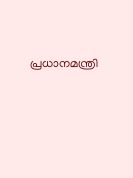പ്രധാനമന്ത്രി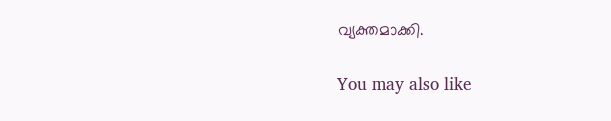വ്യക്തമാക്കി.

You may also like